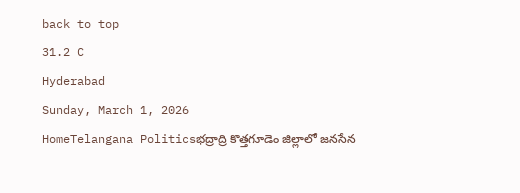back to top
31.2 C
Hyderabad
Sunday, March 1, 2026
HomeTelangana Politicsభద్రాద్రి కొత్తగూడెం జిల్లాలో జనసేన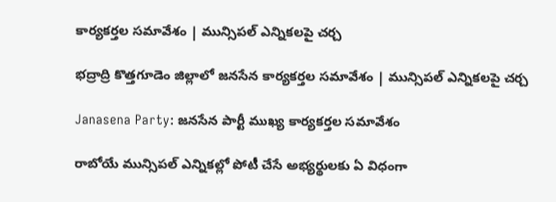కార్యకర్తల సమావేశం | మున్సిపల్ ఎన్నికలపై చర్చ

భద్రాద్రి కొత్తగూడెం జిల్లాలో జనసేన కార్యకర్తల సమావేశం | మున్సిపల్ ఎన్నికలపై చర్చ

Janasena Party: జనసేన పార్టీ ముఖ్య కార్యకర్తల సమావేశం

రాబోయే మున్సిపల్ ఎన్నికల్లో పోటీ చేసే అభ్యర్థులకు ఏ విధంగా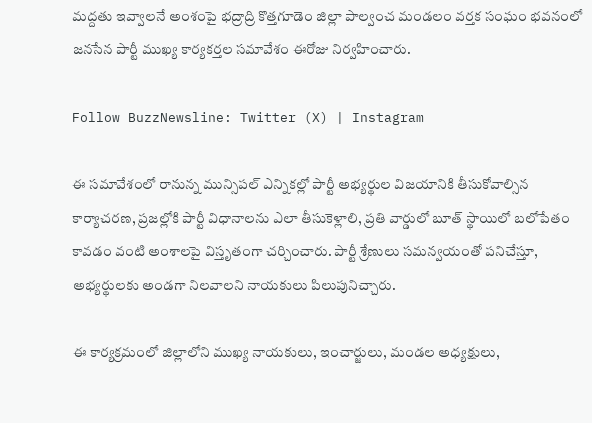మద్దతు ఇవ్వాలనే అంశంపై భద్రాద్రి కొత్తగూడెం జిల్లా పాల్వంచ మండలం వర్తక సంఘం భవనంలో జనసేన పార్టీ ముఖ్య కార్యకర్తల సమావేశం ఈరోజు నిర్వహించారు.

Follow BuzzNewsline: Twitter (X) | Instagram

ఈ సమావేశంలో రానున్న మున్సిపల్ ఎన్నికల్లో పార్టీ అభ్యర్థుల విజయానికి తీసుకోవాల్సిన కార్యాచరణ, ప్రజల్లోకి పార్టీ విధానాలను ఎలా తీసుకెళ్లాలి, ప్రతి వార్డులో బూత్ స్థాయిలో బలోపేతం కావడం వంటి అంశాలపై విస్తృతంగా చర్చించారు. పార్టీ శ్రేణులు సమన్వయంతో పనిచేస్తూ, అభ్యర్థులకు అండగా నిలవాలని నాయకులు పిలుపునిచ్చారు.

ఈ కార్యక్రమంలో జిల్లాలోని ముఖ్య నాయకులు, ఇంచార్జులు, మండల అధ్యక్షులు,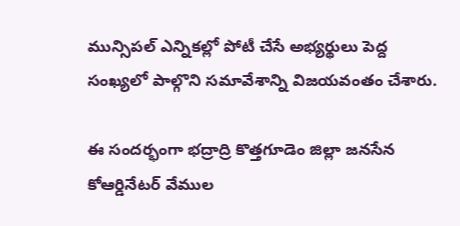మున్సిపల్ ఎన్నికల్లో పోటీ చేసే అభ్యర్థులు పెద్ద సంఖ్యలో పాల్గొని సమావేశాన్ని విజయవంతం చేశారు.

ఈ సందర్భంగా భద్రాద్రి కొత్తగూడెం జిల్లా జనసేన కోఆర్డినేటర్ వేముల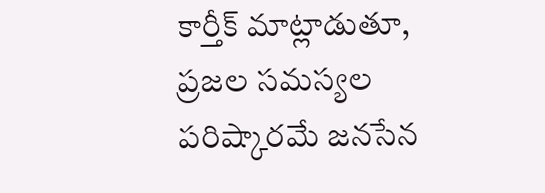కార్తీక్ మాట్లాడుతూ, ప్రజల సమస్యల పరిష్కారమే జనసేన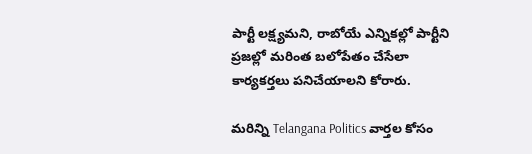పార్టీ లక్ష్యమని, రాబోయే ఎన్నికల్లో పార్టీని ప్రజల్లో మరింత బలోపేతం చేసేలా కార్యకర్తలు పనిచేయాలని కోరారు.

మరిన్ని Telangana Politics వార్తల కోసం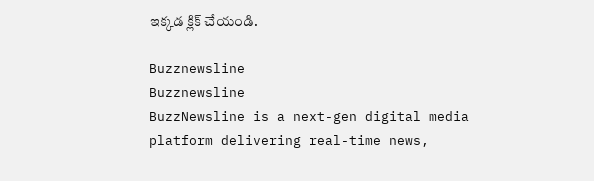ఇక్కడ క్లిక్ చేయండి.

Buzznewsline
Buzznewsline
BuzzNewsline is a next-gen digital media platform delivering real-time news,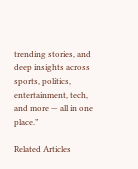trending stories, and deep insights across sports, politics, entertainment, tech, and more — all in one place.”

Related Articles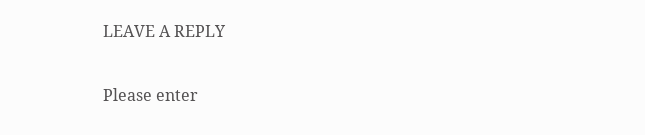LEAVE A REPLY

Please enter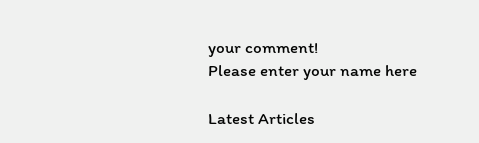your comment!
Please enter your name here

Latest Articles